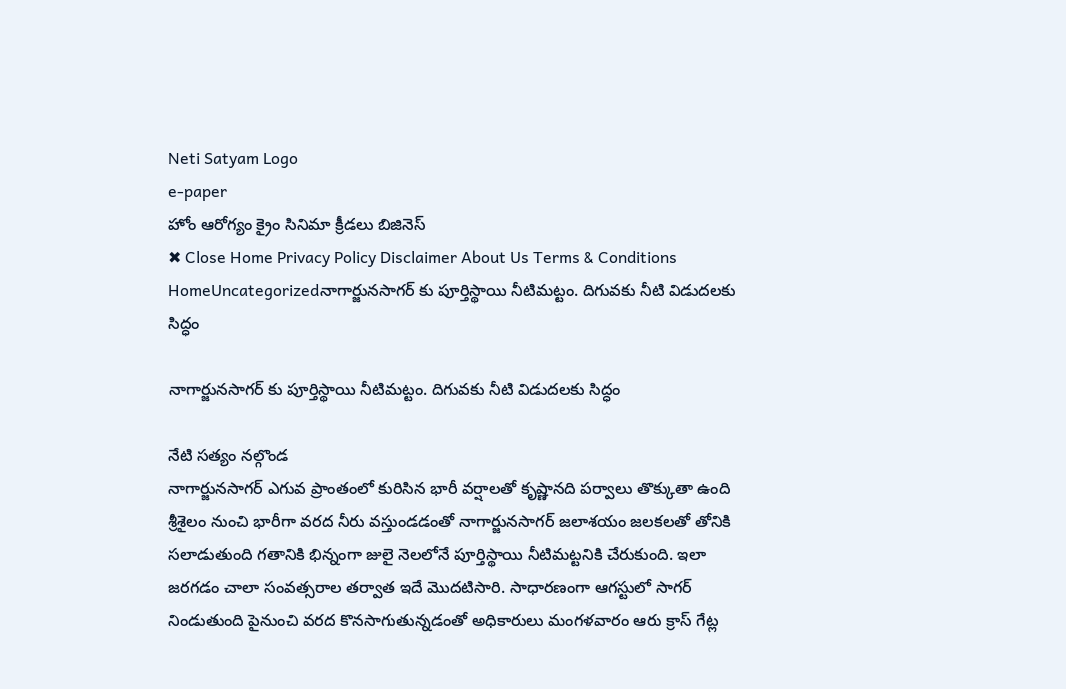Neti Satyam Logo
e-paper
హోం ఆరోగ్యం క్రైం సినిమా క్రీడలు బిజినెస్
✖ Close Home Privacy Policy Disclaimer About Us Terms & Conditions
HomeUncategorizedనాగార్జునసాగర్ కు పూర్తిస్థాయి నీటిమట్టం. దిగువకు నీటి విడుదలకు సిద్ధం

నాగార్జునసాగర్ కు పూర్తిస్థాయి నీటిమట్టం. దిగువకు నీటి విడుదలకు సిద్ధం

నేటి సత్యం నల్గొండ
నాగార్జునసాగర్ ఎగువ ప్రాంతంలో కురిసిన భారీ వర్షాలతో కృష్ణానది పర్వాలు తొక్కుతా ఉంది శ్రీశైలం నుంచి భారీగా వరద నీరు వస్తుండడంతో నాగార్జునసాగర్ జలాశయం జలకలతో తోనికి సలాడుతుంది గతానికి భిన్నంగా జులై నెలలోనే పూర్తిస్థాయి నీటిమట్టనికి చేరుకుంది. ఇలా జరగడం చాలా సంవత్సరాల తర్వాత ఇదే మొదటిసారి. సాధారణంగా ఆగస్టులో సాగర్ నిండుతుంది పైనుంచి వరద కొనసాగుతున్నడంతో అధికారులు మంగళవారం ఆరు క్రాస్ గేట్ల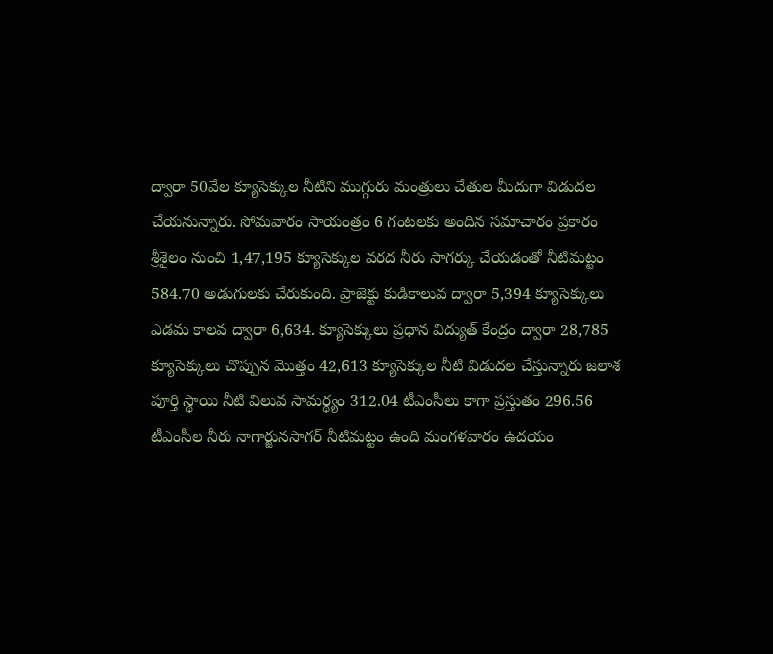ద్వారా 50వేల క్యూసెక్కుల నీటిని ముగ్గురు మంత్రులు చేతుల మీదుగా విడుదల చేయనున్నారు. సోమవారం సాయంత్రం 6 గంటలకు అందిన సమాచారం ప్రకారం శ్రీశైలం నుంచి 1,47,195 క్యూసెక్కుల వరద నీరు సాగర్కు చేయడంతో నీటిమట్టం 584.70 అడుగులకు చేరుకుంది. ప్రాజెక్టు కుడికాలువ ద్వారా 5,394 క్యూసెక్కులు ఎడమ కాలవ ద్వారా 6,634. క్యూసెక్కులు ప్రధాన విద్యుత్ కేంద్రం ద్వారా 28,785 క్యూసెక్కులు చొప్పున మొత్తం 42,613 క్యూసెక్కుల నీటి విడుదల చేస్తున్నారు జలాశ పూర్తి స్థాయి నీటి విలువ సామర్థ్యం 312.04 టీఎంసీలు కాగా ప్రస్తుతం 296.56 టీఎంసీల నీరు నాగార్జునసాగర్ నీటిమట్టం ఉంది మంగళవారం ఉదయం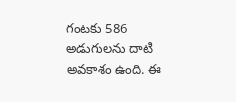గంటకు 586 అడుగులను దాటి అవకాశం ఉంది. ఈ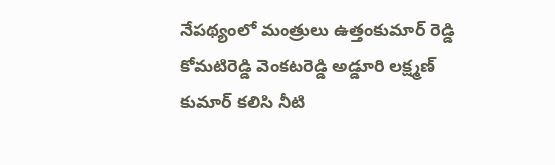నేపథ్యంలో మంత్రులు ఉత్తంకుమార్ రెడ్డి కోమటిరెడ్డి వెంకటరెడ్డి అడ్డూరి లక్ష్మణ్ కుమార్ కలిసి నీటి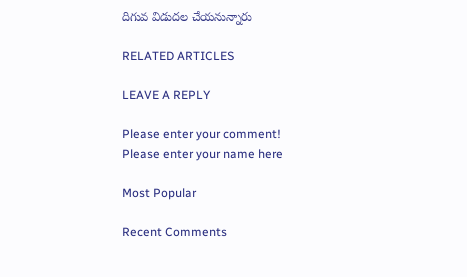దిగువ విడుదల చేయనున్నారు

RELATED ARTICLES

LEAVE A REPLY

Please enter your comment!
Please enter your name here

Most Popular

Recent Comments